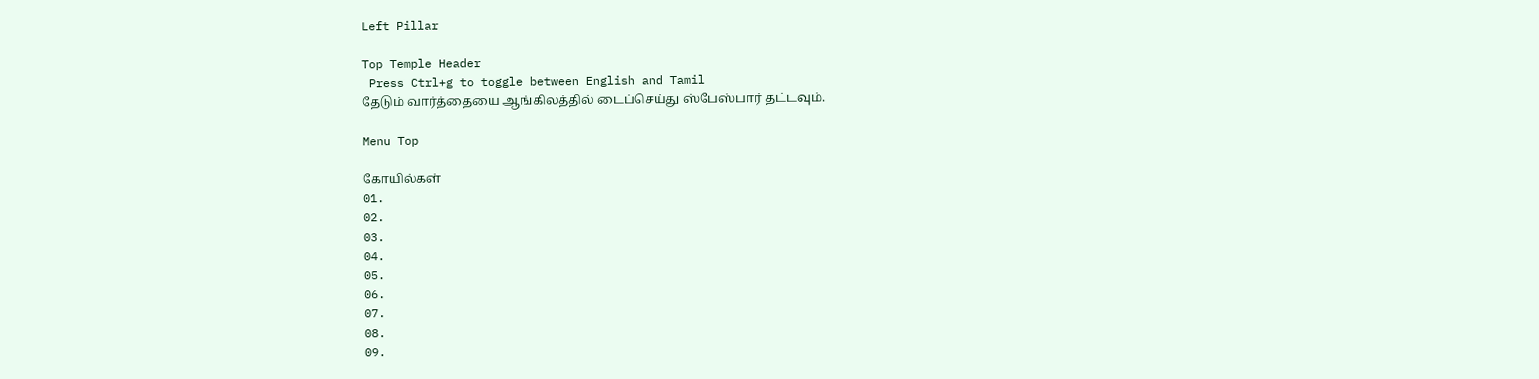Left Pillar

Top Temple Header
 Press Ctrl+g to toggle between English and Tamil
தேடும் வார்த்தையை ஆங்கிலத்தில் டைப்செய்து ஸ்பேஸ்பார் தட்டவும்.

Menu Top

கோயில்கள்
01.
02.
03.
04.
05.
06.
07.
08.
09.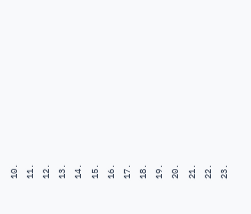10.
11.
12.
13.
14.
15.
16.
17.
18.
19.
20.
21.
22.
23.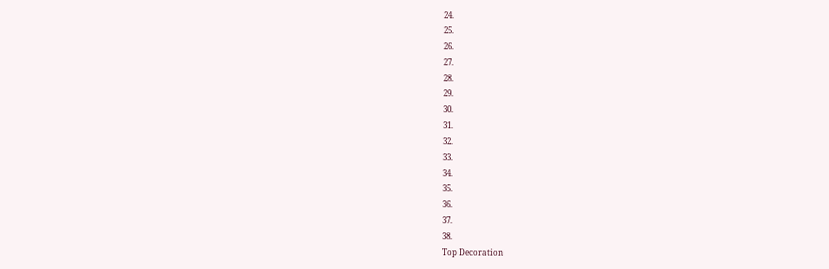24.
25.
26.
27.
28.
29.
30.
31.
32.
33.
34.
35.
36.
37.
38.
Top Decoration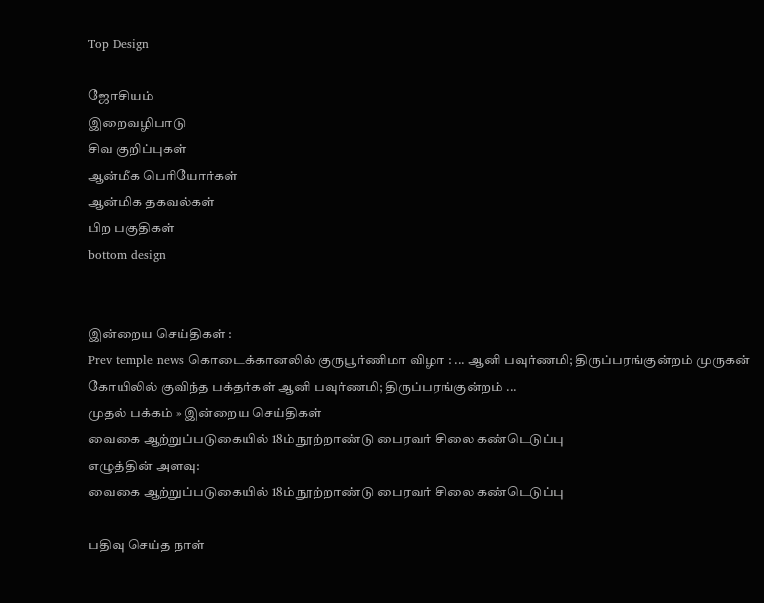Top Design

ஜோசியம்
இறைவழிபாடு
சிவ குறிப்புகள்
ஆன்மீக பெரியோர்கள்
ஆன்மிக தகவல்கள்
பிற பகுதிகள்
bottom design


இன்றைய செய்திகள் :
Prev temple news கொடைக்கானலில் குருபூர்ணிமா விழா : ... ஆனி பவுர்ணமி; திருப்பரங்குன்றம் முருகன் கோயிலில் குவிந்த பக்தர்கள் ஆனி பவுர்ணமி; திருப்பரங்குன்றம் ...
முதல் பக்கம் » இன்றைய செய்திகள்
வைகை ஆற்றுப்படுகையில் 18ம் நூற்றாண்டு பைரவர் சிலை கண்டெடுப்பு
எழுத்தின் அளவு:
வைகை ஆற்றுப்படுகையில் 18ம் நூற்றாண்டு பைரவர் சிலை கண்டெடுப்பு

பதிவு செய்த நாள்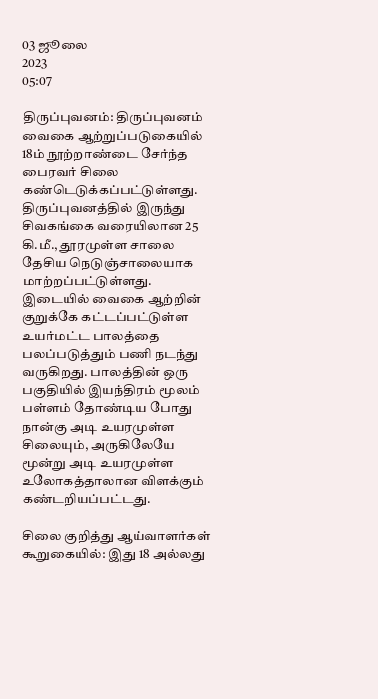03 ஜூலை
2023
05:07

திருப்புவனம்: திருப்புவனம் வைகை ஆற்றுப்படுகையில் 18ம் நூற்றாண்டை சேர்ந்த பைரவர் சிலை கண்டெடுக்கப்பட்டுள்ளது. திருப்புவனத்தில் இருந்து சிவகங்கை வரையிலான 25 கி.மீ., தூரமுள்ள சாலை தேசிய நெடுஞ்சாலையாக மாற்றப்பட்டுள்ளது. இடையில் வைகை ஆற்றின் குறுக்கே கட்டப்பட்டுள்ள உயர்மட்ட பாலத்தை பலப்படுத்தும் பணி நடந்து வருகிறது. பாலத்தின் ஒரு பகுதியில் இயந்திரம் மூலம் பள்ளம் தோண்டிய போது நான்கு அடி உயரமுள்ள சிலையும், அருகிலேயே மூன்று அடி உயரமுள்ள உலோகத்தாலான விளக்கும் கண்டறியப்பட்டது.

சிலை குறித்து ஆய்வாளர்கள் கூறுகையில்: இது 18 அல்லது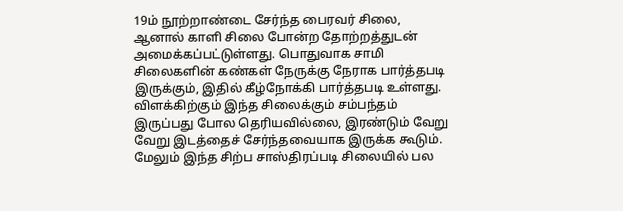19ம் நூற்றாண்டை சேர்ந்த பைரவர் சிலை, ஆனால் காளி சிலை போன்ற தோற்றத்துடன் அமைக்கப்பட்டுள்ளது. பொதுவாக சாமி சிலைகளின் கண்கள் நேருக்கு நேராக பார்த்தபடி இருக்கும், இதில் கீழ்நோக்கி பார்த்தபடி உள்ளது. விளக்கிற்கும் இந்த சிலைக்கும் சம்பந்தம் இருப்பது போல தெரியவில்லை, இரண்டும் வேறு வேறு இடத்தைச் சேர்ந்தவையாக இருக்க கூடும். மேலும் இந்த சிற்ப சாஸ்திரப்படி சிலையில் பல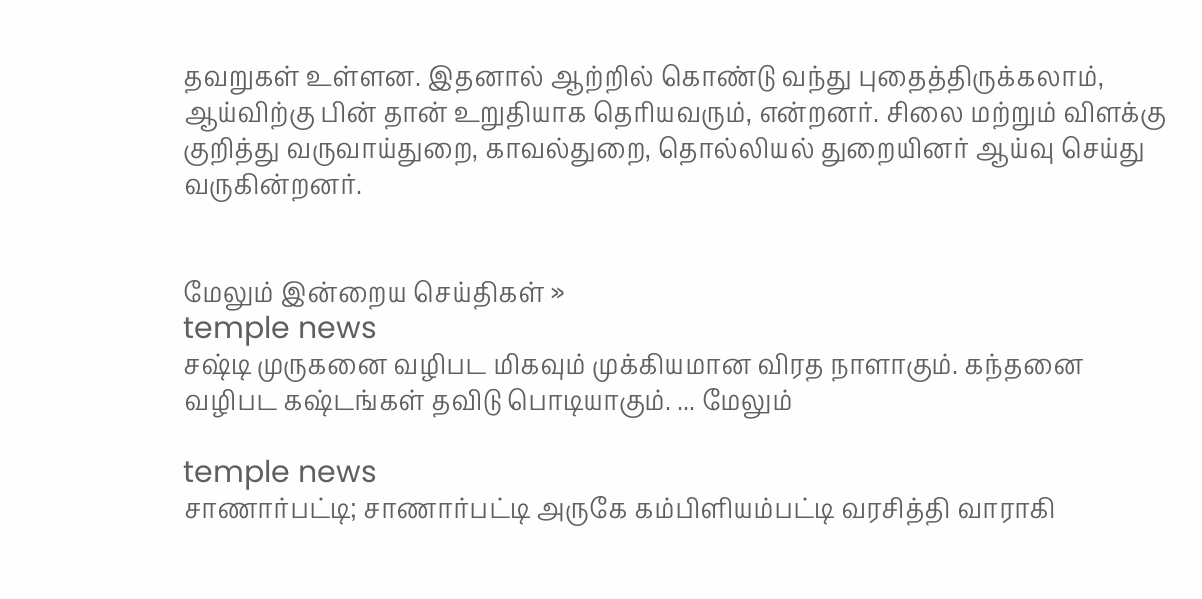தவறுகள் உள்ளன. இதனால் ஆற்றில் கொண்டு வந்து புதைத்திருக்கலாம், ஆய்விற்கு பின் தான் உறுதியாக தெரியவரும், என்றனர். சிலை மற்றும் விளக்கு குறித்து வருவாய்துறை, காவல்துறை, தொல்லியல் துறையினர் ஆய்வு செய்து வருகின்றனர்.


மேலும் இன்றைய செய்திகள் »
temple news
சஷ்டி முருகனை வழிபட மிகவும் முக்கியமான விரத நாளாகும். கந்தனை வழிபட கஷ்டங்கள் தவிடு பொடியாகும். ... மேலும்

temple news
சாணார்பட்டி; சாணார்பட்டி அருகே கம்பிளியம்பட்டி வரசித்தி வாராகி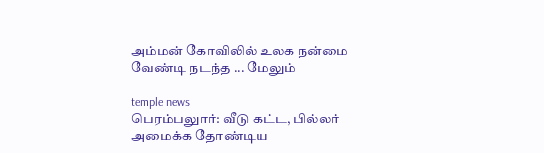அம்மன் கோவிலில் உலக நன்மை வேண்டி நடந்த ... மேலும்

temple news
பெரம்பலுார்: வீடு கட்ட, பில்லர் அமைக்க தோண்டிய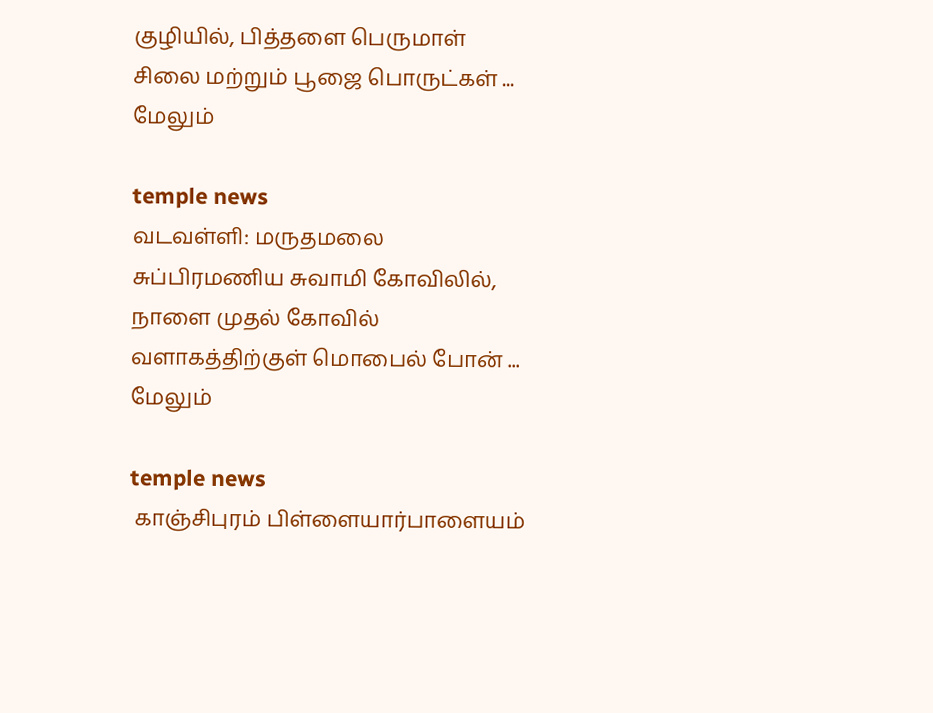குழியில், பித்தளை பெருமாள் சிலை மற்றும் பூஜை பொருட்கள் ... மேலும்

temple news
வடவள்ளி: மருதமலை சுப்பிரமணிய சுவாமி கோவிலில், நாளை முதல் கோவில் வளாகத்திற்குள் மொபைல் போன் ... மேலும்

temple news
 காஞ்சிபுரம் பிள்ளையார்பாளையம்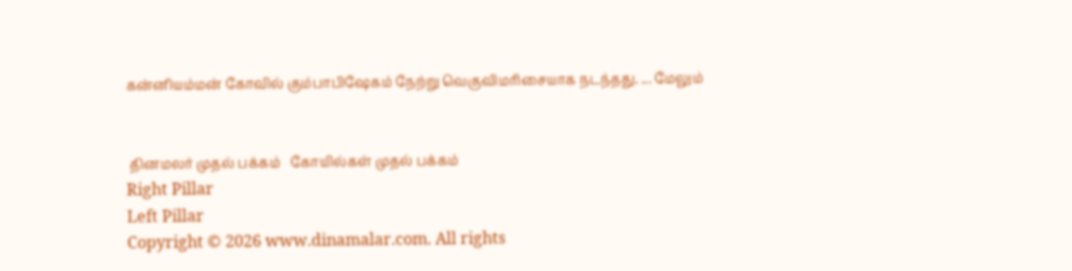கன்னியம்மன் கோவில் கும்பாபிஷேகம் நேற்று வெகுவிமரிசையாக நடந்தது. ... மேலும்


 தினமலர் முதல் பக்கம்   கோயில்கள் முதல் பக்கம்
Right Pillar
Left Pillar
Copyright © 2026 www.dinamalar.com. All rights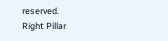reserved.
Right Pillar